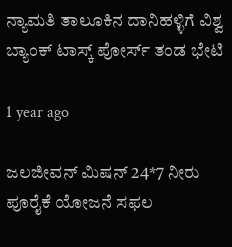ನ್ಯಾಮತಿ ತಾಲೂಕಿನ ದಾನಿಹಳ್ಳಿಗೆ ವಿಶ್ವ ಬ್ಯಾಂಕ್ ಟಾಸ್ಕ್ ಪೋರ್ಸ್ ತಂಡ ಭೇಟಿ

1 year ago

ಜಲಜೀವನ್ ಮಿಷನ್ 24*7 ನೀರು ಪೂರೈಕೆ ಯೋಜನೆ ಸಫಲ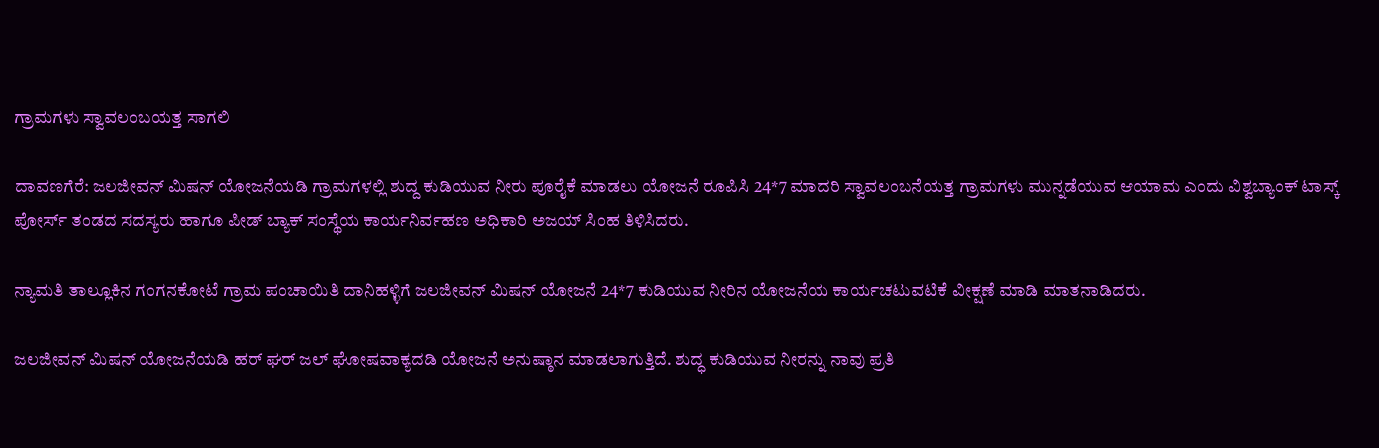ಗ್ರಾಮಗಳು ಸ್ವಾವಲಂಬಯತ್ತ ಸಾಗಲಿ

ದಾವಣಗೆರೆ: ಜಲಜೀವನ್ ಮಿಷನ್ ಯೋಜನೆಯಡಿ ಗ್ರಾಮಗಳಲ್ಲಿ ಶುದ್ದ ಕುಡಿಯುವ ನೀರು ಪೂರೈಕೆ ಮಾಡಲು ಯೋಜನೆ ರೂಪಿಸಿ 24*7 ಮಾದರಿ ಸ್ವಾವಲಂಬನೆಯತ್ತ ಗ್ರಾಮಗಳು ಮುನ್ನಡೆಯುವ ಆಯಾಮ ಎಂದು ವಿಶ್ವಬ್ಯಾಂಕ್ ಟಾಸ್ಕ್ ಪೋರ್ಸ್ ತಂಡದ ಸದಸ್ಯರು ಹಾಗೂ ಪೀಡ್ ಬ್ಯಾಕ್ ಸಂಸ್ಥೆಯ ಕಾರ್ಯನಿರ್ವಹಣ ಅಧಿಕಾರಿ ಅಜಯ್ ಸಿಂಹ ತಿಳಿಸಿದರು.

ನ್ಯಾಮತಿ ತಾಲ್ಲೂಕಿನ ಗಂಗನಕೋಟೆ ಗ್ರಾಮ ಪಂಚಾಯಿತಿ ದಾನಿಹಳ್ಳಿಗೆ ಜಲಜೀವನ್ ಮಿಷನ್ ಯೋಜನೆ 24*7 ಕುಡಿಯುವ ನೀರಿನ ಯೋಜನೆಯ ಕಾರ್ಯಚಟುವಟಿಕೆ ವೀಕ್ಷಣೆ ಮಾಡಿ ಮಾತನಾಡಿದರು.

ಜಲಜೀವನ್ ಮಿಷನ್ ಯೋಜನೆಯಡಿ ಹರ್ ಘರ್ ಜಲ್ ಘೋಷವಾಕ್ಯದಡಿ ಯೋಜನೆ ಅನುಷ್ಠಾನ ಮಾಡಲಾಗುತ್ತಿದೆ. ಶುದ್ಧ ಕುಡಿಯುವ ನೀರನ್ನು ನಾವು ಪ್ರತಿ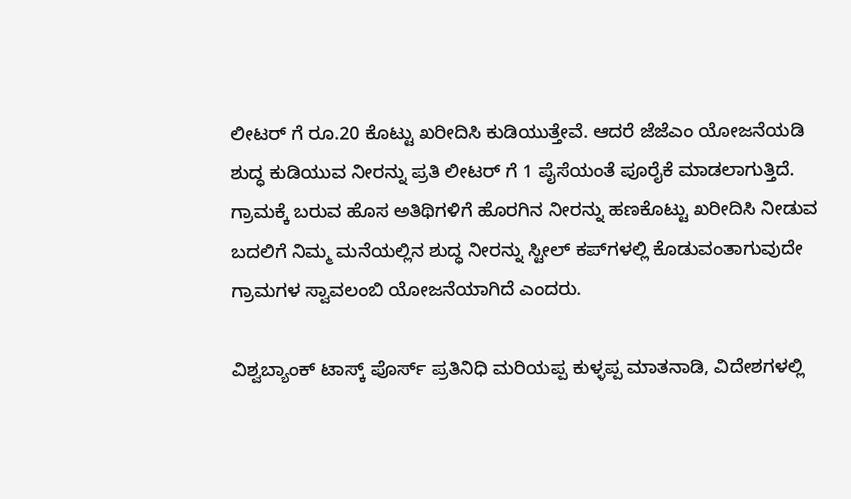ಲೀಟರ್ ಗೆ ರೂ.20 ಕೊಟ್ಟು ಖರೀದಿಸಿ ಕುಡಿಯುತ್ತೇವೆ. ಆದರೆ ಜೆಜೆಎಂ ಯೋಜನೆಯಡಿ ಶುದ್ಧ ಕುಡಿಯುವ ನೀರನ್ನು ಪ್ರತಿ ಲೀಟರ್ ಗೆ 1 ಪೈಸೆಯಂತೆ ಪೂರೈಕೆ ಮಾಡಲಾಗುತ್ತಿದೆ. ಗ್ರಾಮಕ್ಕೆ ಬರುವ ಹೊಸ ಅತಿಥಿಗಳಿಗೆ ಹೊರಗಿನ ನೀರನ್ನು ಹಣಕೊಟ್ಟು ಖರೀದಿಸಿ ನೀಡುವ ಬದಲಿಗೆ ನಿಮ್ಮ ಮನೆಯಲ್ಲಿನ ಶುದ್ಧ ನೀರನ್ನು ಸ್ಟೀಲ್ ಕಪ್‍ಗಳಲ್ಲಿ ಕೊಡುವಂತಾಗುವುದೇ ಗ್ರಾಮಗಳ ಸ್ವಾವಲಂಬಿ ಯೋಜನೆಯಾಗಿದೆ ಎಂದರು.

ವಿಶ್ವಬ್ಯಾಂಕ್ ಟಾಸ್ಕ್ ಪೊರ್ಸ್ ಪ್ರತಿನಿಧಿ ಮರಿಯಪ್ಪ ಕುಳ್ಳಪ್ಪ ಮಾತನಾಡಿ, ವಿದೇಶಗಳಲ್ಲಿ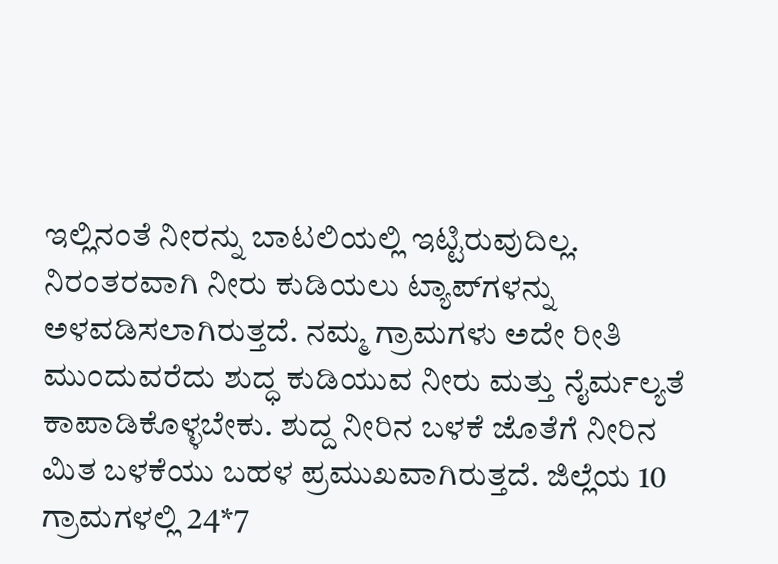ಇಲ್ಲಿನಂತೆ ನೀರನ್ನು ಬಾಟಲಿಯಲ್ಲಿ ಇಟ್ಟಿರುವುದಿಲ್ಲ. ನಿರಂತರವಾಗಿ ನೀರು ಕುಡಿಯಲು ಟ್ಯಾಪ್‍ಗಳನ್ನು ಅಳವಡಿಸಲಾಗಿರುತ್ತದೆ. ನಮ್ಮ ಗ್ರಾಮಗಳು ಅದೇ ರೀತಿ ಮುಂದುವರೆದು ಶುದ್ಧ ಕುಡಿಯುವ ನೀರು ಮತ್ತು ನೈರ್ಮಲ್ಯತೆ ಕಾಪಾಡಿಕೊಳ್ಳಬೇಕು. ಶುದ್ದ ನೀರಿನ ಬಳಕೆ ಜೊತೆಗೆ ನೀರಿನ ಮಿತ ಬಳಕೆಯು ಬಹಳ ಪ್ರಮುಖವಾಗಿರುತ್ತದೆ. ಜಿಲ್ಲೆಯ 10 ಗ್ರಾಮಗಳಲ್ಲಿ 24*7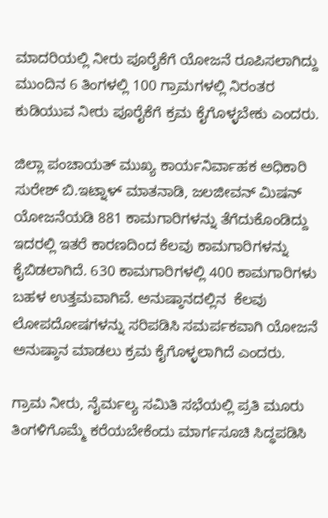ಮಾದರಿಯಲ್ಲಿ ನೀರು ಪೂರೈಕೆಗೆ ಯೋಜನೆ ರೂಪಿಸಲಾಗಿದ್ದು ಮುಂದಿನ 6 ತಿಂಗಳಲ್ಲಿ 100 ಗ್ರಾಮಗಳಲ್ಲಿ ನಿರಂತರ ಕುಡಿಯುವ ನೀರು ಪೂರೈಕೆಗೆ ಕ್ರಮ ಕೈಗೊಳ್ಳಬೇಕು ಎಂದರು.

ಜಿಲ್ಲಾ ಪಂಚಾಯತ್ ಮುಖ್ಯ ಕಾರ್ಯನಿರ್ವಾಹಕ ಅಧಿಕಾರಿ ಸುರೇಶ್ ಬಿ.ಇಟ್ನಾಳ್ ಮಾತನಾಡಿ, ಜಲಜೀವನ್ ಮಿಷನ್ ಯೋಜನೆಯಡಿ 881 ಕಾಮಗಾರಿಗಳನ್ನು ತೆಗೆದುಕೊಂಡಿದ್ದು ಇದರಲ್ಲಿ ಇತರೆ ಕಾರಣದಿಂದ ಕೆಲವು ಕಾಮಗಾರಿಗಳನ್ನು ಕೈಬಿಡಲಾಗಿದೆ. 630 ಕಾಮಗಾರಿಗಳಲ್ಲಿ 400 ಕಾಮಗಾರಿಗಳು ಬಹಳ ಉತ್ತಮವಾಗಿವೆ. ಅನುಷ್ಠಾನದಲ್ಲಿನ  ಕೆಲವು ಲೋಪದೋಷಗಳನ್ನು ಸರಿಪಡಿಸಿ ಸಮರ್ಪಕವಾಗಿ ಯೋಜನೆ ಅನುಷ್ಠಾನ ಮಾಡಲು ಕ್ರಮ ಕೈಗೊಳ್ಳಲಾಗಿದೆ ಎಂದರು.

ಗ್ರಾಮ ನೀರು, ನೈರ್ಮಲ್ಯ ಸಮಿತಿ ಸಭೆಯಲ್ಲಿ ಪ್ರತಿ ಮೂರು ತಿಂಗಳಿಗೊಮ್ಮೆ ಕರೆಯಬೇಕೆಂದು ಮಾರ್ಗಸೂಚಿ ಸಿದ್ಧಪಡಿಸಿ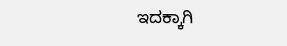ಇದಕ್ಕಾಗಿ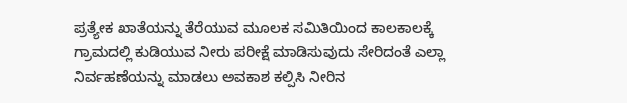ಪ್ರತ್ಯೇಕ ಖಾತೆಯನ್ನು ತೆರೆಯುವ ಮೂಲಕ ಸಮಿತಿಯಿಂದ ಕಾಲಕಾಲಕ್ಕೆ ಗ್ರಾಮದಲ್ಲಿ ಕುಡಿಯುವ ನೀರು ಪರೀಕ್ಷೆ ಮಾಡಿಸುವುದು ಸೇರಿದಂತೆ ಎಲ್ಲಾ ನಿರ್ವಹಣೆಯನ್ನು ಮಾಡಲು ಅವಕಾಶ ಕಲ್ಪಿಸಿ ನೀರಿನ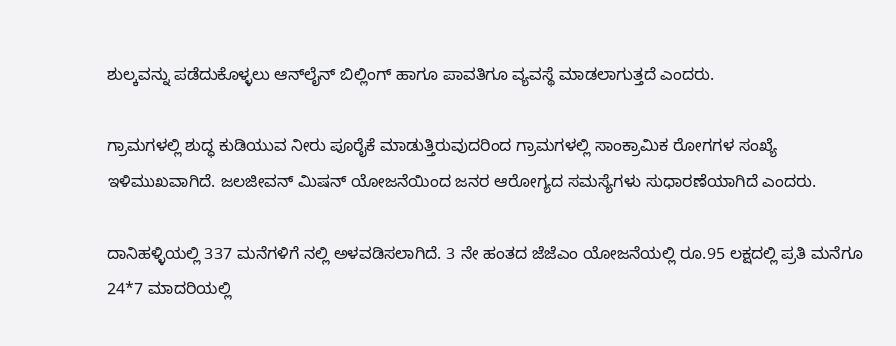ಶುಲ್ಕವನ್ನು ಪಡೆದುಕೊಳ್ಳಲು ಆನ್‍ಲೈನ್ ಬಿಲ್ಲಿಂಗ್ ಹಾಗೂ ಪಾವತಿಗೂ ವ್ಯವಸ್ಥೆ ಮಾಡಲಾಗುತ್ತದೆ ಎಂದರು.

ಗ್ರಾಮಗಳಲ್ಲಿ ಶುದ್ಧ ಕುಡಿಯುವ ನೀರು ಪೂರೈಕೆ ಮಾಡುತ್ತಿರುವುದರಿಂದ ಗ್ರಾಮಗಳಲ್ಲಿ ಸಾಂಕ್ರಾಮಿಕ ರೋಗಗಳ ಸಂಖ್ಯೆ ಇಳಿಮುಖವಾಗಿದೆ. ಜಲಜೀವನ್ ಮಿಷನ್ ಯೋಜನೆಯಿಂದ ಜನರ ಆರೋಗ್ಯದ ಸಮಸ್ಯೆಗಳು ಸುಧಾರಣೆಯಾಗಿದೆ ಎಂದರು.

ದಾನಿಹಳ್ಳಿಯಲ್ಲಿ 337 ಮನೆಗಳಿಗೆ ನಲ್ಲಿ ಅಳವಡಿಸಲಾಗಿದೆ. 3 ನೇ ಹಂತದ ಜೆಜೆಎಂ ಯೋಜನೆಯಲ್ಲಿ ರೂ.95 ಲಕ್ಷದಲ್ಲಿ ಪ್ರತಿ ಮನೆಗೂ 24*7 ಮಾದರಿಯಲ್ಲಿ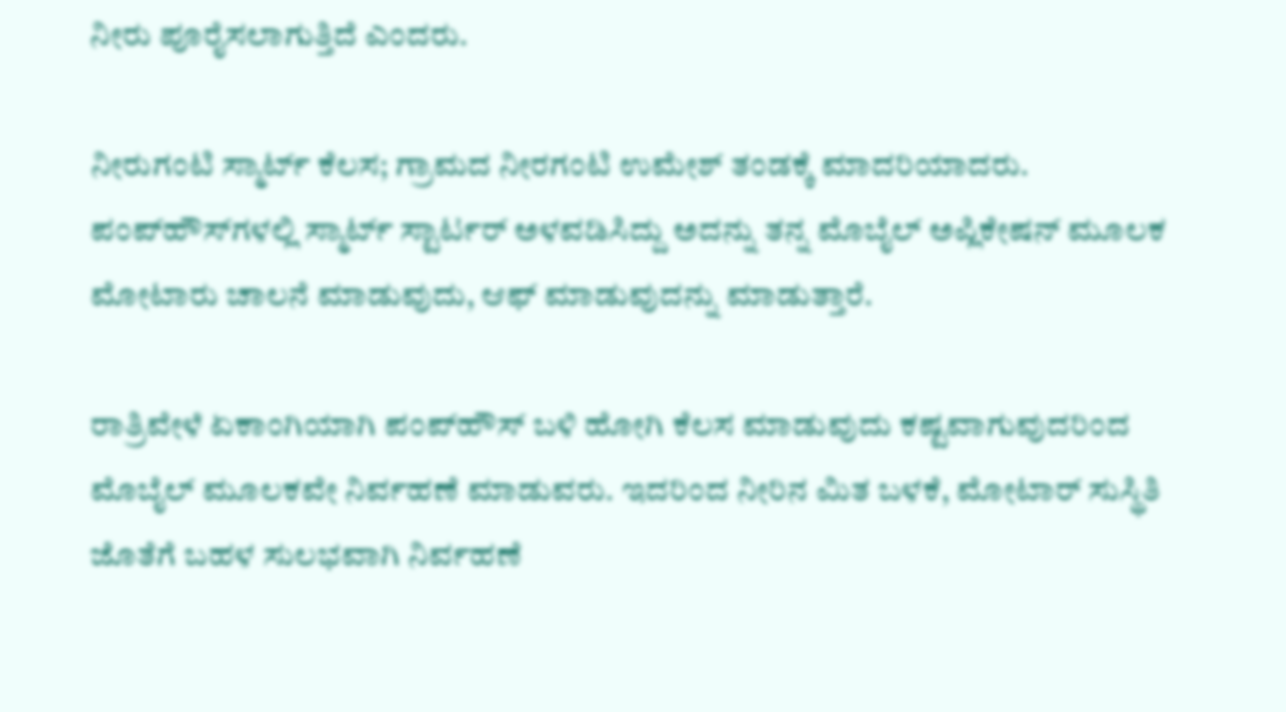ನೀರು ಪೂರೈಸಲಾಗುತ್ತಿದೆ ಎಂದರು.

ನೀರುಗಂಟಿ ಸ್ಮಾರ್ಟ್ ಕೆಲಸ; ಗ್ರಾಮದ ನೀರಗಂಟಿ ಉಮೇಶ್ ತಂಡಕ್ಕೆ ಮಾದರಿಯಾದರು. ಪಂಪ್‍ಹೌಸ್‍ಗಳಲ್ಲಿ ಸ್ಮಾರ್ಟ್ ಸ್ಟಾರ್ಟರ್ ಅಳವಡಿಸಿದ್ದು ಅದನ್ನು ತನ್ನ ಮೊಬೈಲ್ ಅಪ್ಲಿಕೇಷನ್ ಮೂಲಕ ಮೋಟಾರು ಚಾಲನೆ ಮಾಡುವುದು, ಆಫ್ ಮಾಡುವುದನ್ನು ಮಾಡುತ್ತಾರೆ.

ರಾತ್ರಿವೇಳೆ ಏಕಾಂಗಿಯಾಗಿ ಪಂಪ್‍ಹೌಸ್ ಬಳಿ ಹೋಗಿ ಕೆಲಸ ಮಾಡುವುದು ಕಷ್ಟವಾಗುವುದರಿಂದ ಮೊಬೈಲ್ ಮೂಲಕವೇ ನಿರ್ವಹಣೆ ಮಾಡುವರು. ಇದರಿಂದ ನೀರಿನ ಮಿತ ಬಳಕೆ, ಮೋಟಾರ್ ಸುಸ್ಥಿತಿ ಜೊತೆಗೆ ಬಹಳ ಸುಲಭವಾಗಿ ನಿರ್ವಹಣೆ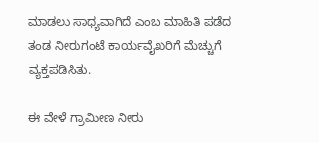ಮಾಡಲು ಸಾಧ್ಯವಾಗಿದೆ ಎಂಬ ಮಾಹಿತಿ ಪಡೆದ ತಂಡ ನೀರುಗಂಟೆ ಕಾರ್ಯವೈಖರಿಗೆ ಮೆಚ್ಚುಗೆ ವ್ಯಕ್ತಪಡಿಸಿತು.

ಈ ವೇಳೆ ಗ್ರಾಮೀಣ ನೀರು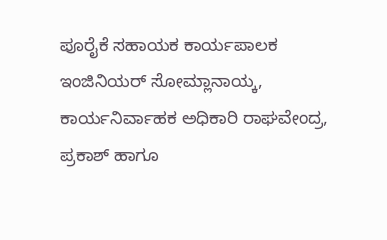ಪೂರೈಕೆ ಸಹಾಯಕ ಕಾರ್ಯಪಾಲಕ ಇಂಜಿನಿಯರ್ ಸೋಮ್ಲಾನಾಯ್ಕ, ಕಾರ್ಯನಿರ್ವಾಹಕ ಅಧಿಕಾರಿ ರಾಘವೇಂದ್ರ, ಪ್ರಕಾಶ್ ಹಾಗೂ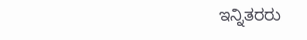ಇನ್ನಿತರರು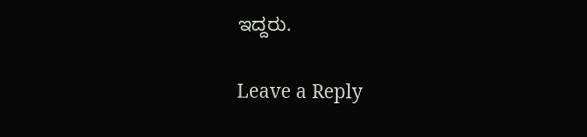ಇದ್ದರು.

Leave a Reply